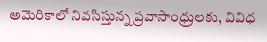అమెరికాలో నివసిస్తున్న ప్రవాసాంధ్రులకు, వివిధ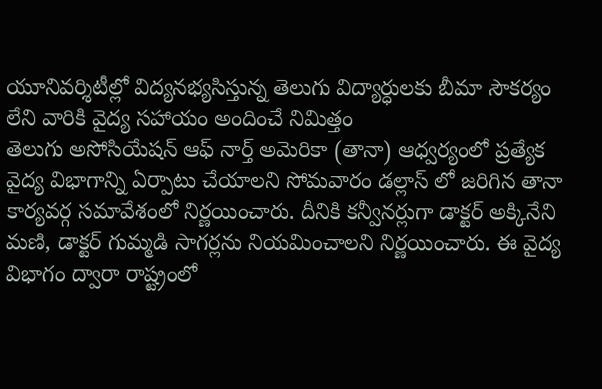యూనివర్శిటీల్లో విద్యనభ్యసిస్తున్న తెలుగు విద్యార్ధులకు బీమా సౌకర్యం లేని వారికి వైద్య సహాయం అందించే నిమిత్తం
తెలుగు అసోసియేషన్ ఆఫ్ నార్త్ అమెరికా (తానా) ఆధ్వర్యంలో ప్రత్యేక వైద్య విభాగాన్ని ఏర్పాటు చేయాలని సోమవారం డల్లాస్ లో జరిగిన తానా కార్యవర్గ సమావేశంలో నిర్ణయించారు. దీనికి కన్వీనర్లుగా డాక్టర్ అక్కినేని మణి, డాక్టర్ గుమ్మడి సాగర్లను నియమించాలని నిర్ణయించారు. ఈ వైద్య విభాగం ద్వారా రాష్ట్రంలో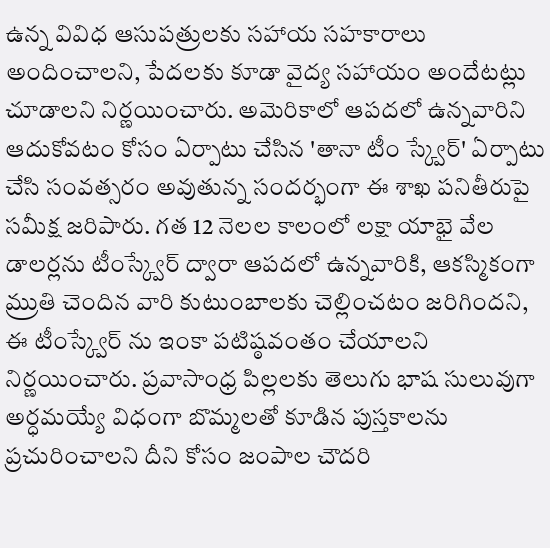ఉన్న వివిధ ఆసుపత్రులకు సహాయ సహకారాలు అందించాలని, పేదలకు కూడా వైద్య సహాయం అందేటట్లు చూడాలని నిర్ణయించారు. అమెరికాలో ఆపదలో ఉన్నవారిని ఆదుకోవటం కోసం ఏర్పాటు చేసిన 'తానా టీం స్క్వేర్' ఏర్పాటు చేసి సంవత్సరం అవుతున్న సందర్భంగా ఈ శాఖ పనితీరుపై సమీక్ష జరిపారు. గత 12 నెలల కాలంలో లక్షా యాభై వేల డాలర్లను టీంస్క్వేర్ ద్వారా ఆపదలో ఉన్నవారికి, ఆకస్మికంగా మ్రుతి చెందిన వారి కుటుంబాలకు చెల్లించటం జరిగిందని, ఈ టీంస్క్వేర్ ను ఇంకా పటిష్ఠవంతం చేయాలని నిర్ణయించారు. ప్రవాసాంధ్ర పిల్లలకు తెలుగు భాష సులువుగా అర్ధమయ్యే విధంగా బొమ్మలతో కూడిన పుస్తకాలను ప్రచురించాలని దీని కోసం జంపాల చౌదరి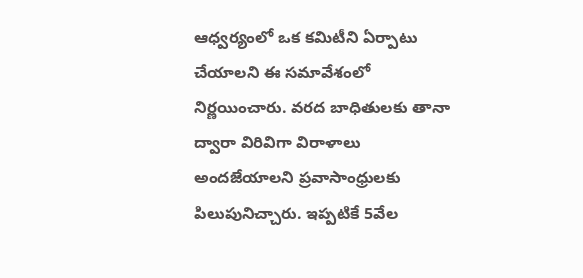ఆధ్వర్యంలో ఒక కమిటీని ఏర్పాటు చేయాలని ఈ సమావేశంలో నిర్ణయించారు. వరద బాధితులకు తానా ద్వారా విరివిగా విరాళాలు అందజేయాలని ప్రవాసాంధ్రులకు పిలుపునిచ్చారు. ఇప్పటికే 5వేల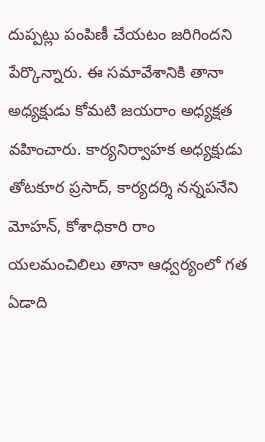దుప్పట్లు పంపిణీ చేయటం జరిగిందని పేర్కొన్నారు. ఈ సమావేశానికి తానా అధ్యక్షుడు కోమటి జయరాం అధ్యక్షత వహించారు. కార్యనిర్వాహక అధ్యక్షుడు తోటకూర ప్రసాద్, కార్యదర్శి నన్నపనేని మోహన్, కోశాధికారి రాం యలమంచిలిలు తానా ఆధ్వర్యంలో గత ఏడాది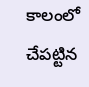కాలంలో చేపట్టిన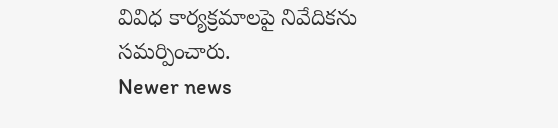వివిధ కార్యక్రమాలపై నివేదికను సమర్పించారు.
Newer news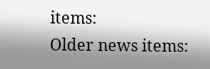items:
Older news items: